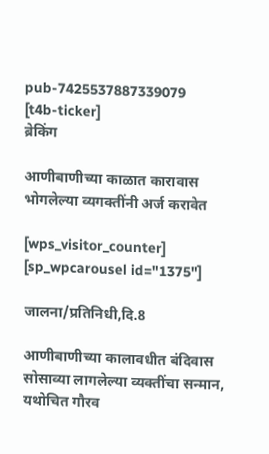pub-7425537887339079
[t4b-ticker]
ब्रेकिंग

आणीबाणीच्या काळात कारावास भोगलेल्या व्यगक्तींनी अर्ज करावेत

[wps_visitor_counter] [sp_wpcarousel id="1375"]

जालना/प्रतिनिधी,दि.8

आणीबाणीच्या कालावधीत बंदिवास सोसाव्या लागलेल्या व्यक्तींचा सन्मान, यथोचित गौरव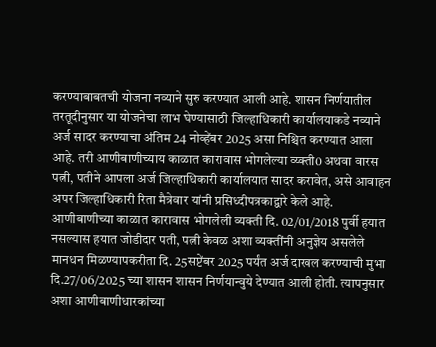करण्याबाबतची योजना नव्याने सुरु करण्यात आली आहे. शासन निर्णयातील तरतूदीनुसार या योजनेचा लाभ घेण्यासाठी जिल्हाधिकारी कार्यालयाकडे नव्याने अर्ज सादर करण्याचा अंतिम 24 नोव्हेंबर 2025 असा निश्चित करण्यात आला आहे. तरी आणीबाणीच्याय काळात कारावास भोगलेल्या व्य्क्ती0 अथवा वारस पत्नी, पतीने आपला अर्ज जिल्हाधिकारी कार्यालयात सादर करावेत, असे आवाहन अपर जिल्हाधिकारी रिता मैत्रेवार यांनी प्रसिध्दीपत्रकाद्वारे केले आहे.
आणीबाणीच्या काळात कारावास भोगलेली व्यक्ती दि. 02/01/2018 पुर्वी हयात नसल्यास हयात जोडीदार पती, पत्नी केवळ अशा व्यक्तींनी अनुज्ञेय असलेले मानधन मिळण्यापकरीता दि. 25सप्टेंबर 2025 पर्यंत अर्ज दाखल करण्याची मुभा दि.27/06/2025 च्या शासन शासन निर्णयान्वुये देण्यात आली होती. त्यापनुसार अशा आणीबाणीधारकांच्या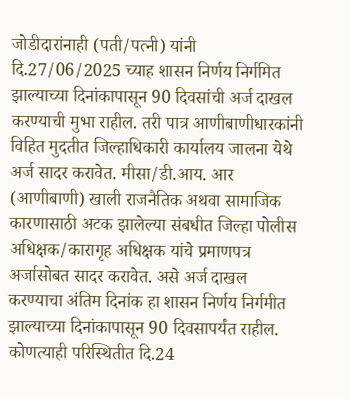जोडीदारांनाही (पती/पत्नी) यांनी दि.27/06/2025 च्याह शासन निर्णय निर्गमित झाल्याच्या दिनांकापासून 90 दिवसांची अर्ज दाखल करण्याची मुभा राहील. तरी पात्र आणीबाणीधारकांनी विहित मुदतीत जिल्हाधिकारी कार्यालय जालना येथे अर्ज सादर करावेत. मीसा/डी.आय. आर (आणीबाणी) खाली राजनैतिक अथवा सामाजिक कारणासाठी अटक झालेल्या संबधीत जिल्हा पोलीस अधिक्षक/कारागृह अधिक्षक यांचे प्रमाणपत्र अर्जासोबत सादर करावेत. असे अर्ज दाखल करण्याचा अंतिम दिनांक हा शासन निर्णय निर्गमीत झाल्याच्या दिनांकापासून 90 दिवसापर्यंत राहील. कोणत्याही परिस्थितीत दि.24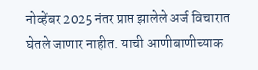नोव्हेंबर 2025 नंतर प्राप्त झालेले अर्ज विचारात घेतले जाणार नाहीत. याची आणीबाणीच्याक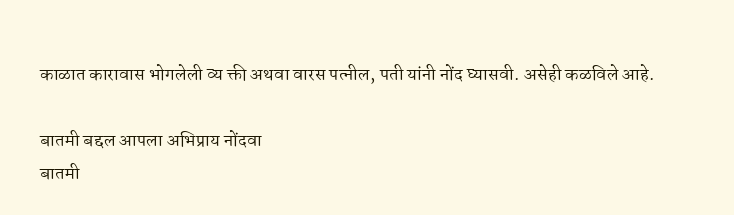काळात कारावास भोगलेली व्य क्ती अथवा वारस पत्नील, पती यांनी नोंद घ्यासवी. असेही कळविले आहे.

बातमी बद्दल आपला अभिप्राय नोंदवा
बातमी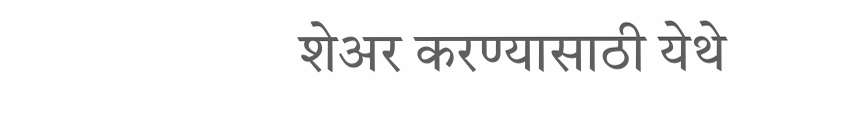शेअर करण्यासाठी येथे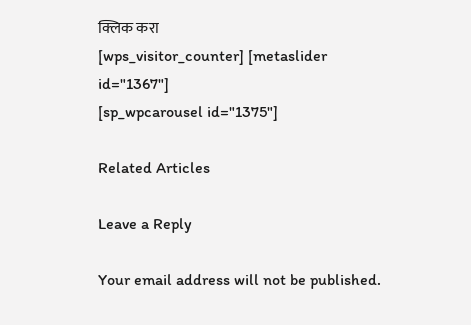क्लिक करा
[wps_visitor_counter] [metaslider id="1367"]
[sp_wpcarousel id="1375"]

Related Articles

Leave a Reply

Your email address will not be published.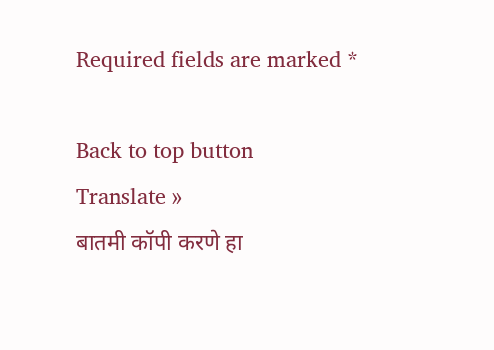Required fields are marked *

Back to top button
Translate »
बातमी कॉपी करणे हा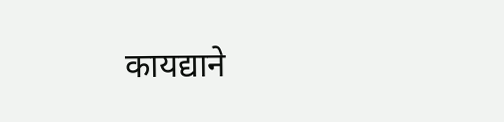कायद्याने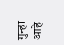गुन्हा आहे